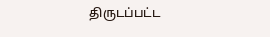திருடப்பட்ட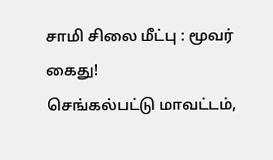சாமி சிலை மீட்பு : மூவர் கைது!
செங்கல்பட்டு மாவட்டம்,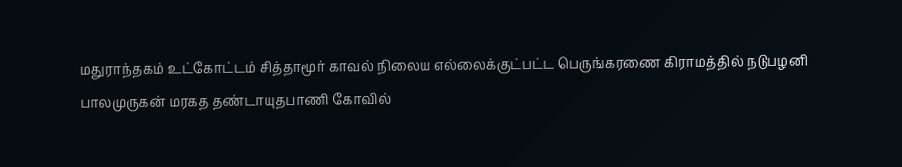மதுராந்தகம் உட்கோட்டம் சித்தாமூர் காவல் நிலைய எல்லைக்குட்பட்ட பெருங்கரணை கிராமத்தில் நடுபழனி பாலமுருகன் மரகத தண்டாயுதபாணி கோவில்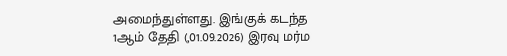அமைந்துள்ளது. இங்குக் கடந்த 1ஆம் தேதி (,01.09.2026) இரவு மர்ம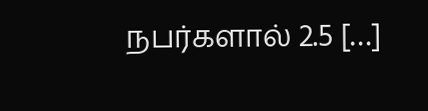நபர்களால் 2.5 […]